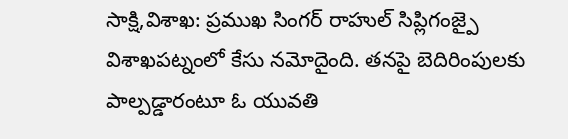సాక్షి,విశాఖ: ప్రముఖ సింగర్ రాహుల్ సిప్లిగంజ్పై విశాఖపట్నంలో కేసు నమోదైంది. తనపై బెదిరింపులకు పాల్పడ్డారంటూ ఓ యువతి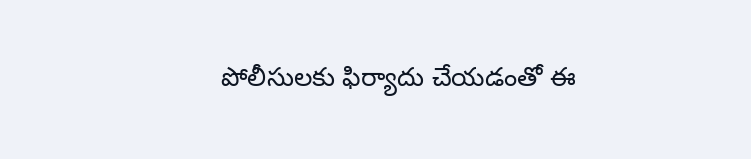పోలీసులకు ఫిర్యాదు చేయడంతో ఈ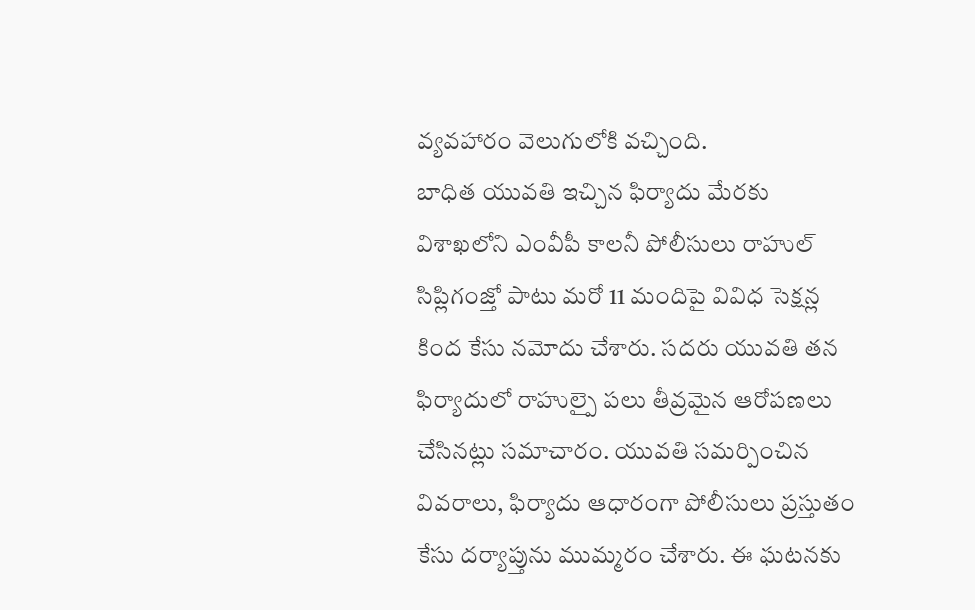వ్యవహారం వెలుగులోకి వచ్చింది.
బాధిత యువతి ఇచ్చిన ఫిర్యాదు మేరకు విశాఖలోని ఎంవీపీ కాలనీ పోలీసులు రాహుల్ సిప్లిగంజ్తో పాటు మరో 11 మందిపై వివిధ సెక్షన్ల కింద కేసు నమోదు చేశారు. సదరు యువతి తన ఫిర్యాదులో రాహుల్పై పలు తీవ్రమైన ఆరోపణలు చేసినట్లు సమాచారం. యువతి సమర్పించిన వివరాలు, ఫిర్యాదు ఆధారంగా పోలీసులు ప్రస్తుతం కేసు దర్యాప్తును ముమ్మరం చేశారు. ఈ ఘటనకు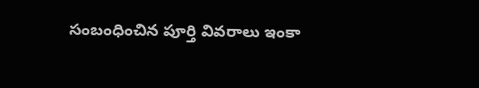సంబంధించిన పూర్తి వివరాలు ఇంకా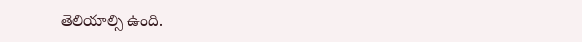తెలియాల్సి ఉంది.